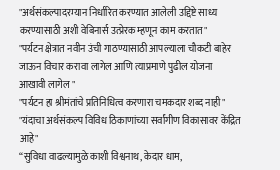"अर्थसंकल्पादरम्यान निर्धारित करण्यात आलेली उद्दिष्टे साध्य करण्यासाठी अशी वेबिनार्स उत्प्रेरक म्हणून काम करतात"
"पर्यटन क्षेत्रात नवीन उंची गाठण्यासाठी आपल्याला चौकटी बाहेर जाऊन विचार करावा लागेल आणि त्याप्रमाणे पुढील योजना आखावी लागेल "
"पर्यटन हा श्रीमंतांचे प्रतिनिधित्व करणारा चमकदार शब्द नाही"
"यंदाचा अर्थसंकल्प विविध ठिकाणांच्या सर्वांगीण विकासावर केंद्रित आहे"
“सुविधा वाढल्यामुळे काशी विश्वनाथ, केदार धाम,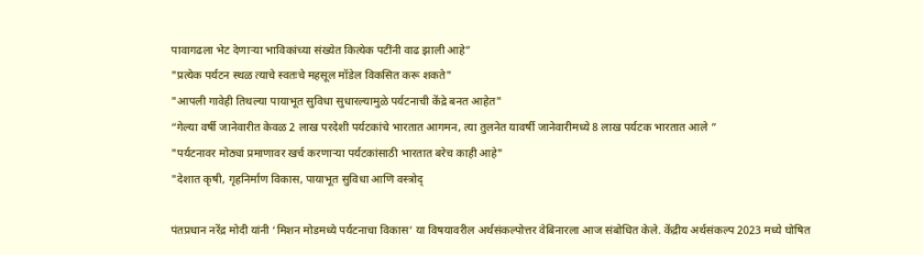पावागढला भेट देणाऱ्या भाविकांच्या संख्येत कित्येक पटींनी वाढ झाली आहे”
"प्रत्येक पर्यटन स्थळ त्याचे स्वतःचे महसूल मॉडेल विकसित करू शकते"
"आपली गावेही तिथल्या पायाभूत सुविधा सुधारल्यामुळे पर्यटनाची केंद्रे बनत आहेत"
“गेल्या वर्षी जानेवारीत केवळ 2 लाख परदेशी पर्यटकांचे भारतात आगमन, त्या तुलनेत यावर्षी जानेवारीमध्ये 8 लाख पर्यटक भारतात आले ”
"पर्यटनावर मोठ्या प्रमाणावर खर्च करणार्‍या पर्यटकांसाठी भारतात बरेच काही आहे"
"देशात कृषी, गृहनिर्माण विकास, पायाभूत सुविधा आणि वस्त्रोद्

पंतप्रधान नरेंद्र मोदी यांनी ‘मिशन मोडमध्ये पर्यटनाचा विकास’ या विषयावरील अर्थसंकल्पोत्तर वेबिनारला आज संबोधित केले. केंद्रीय अर्थसंकल्प 2023 मध्ये घोषित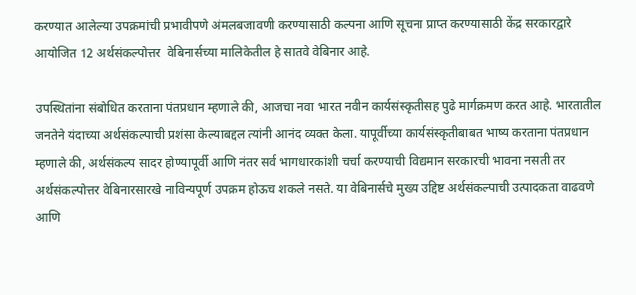करण्यात आलेल्या उपक्रमांची प्रभावीपणे अंमलबजावणी करण्यासाठी कल्पना आणि सूचना प्राप्त करण्यासाठी केंद्र सरकारद्वारे आयोजित 12 अर्थसंकल्पोत्तर  वेबिनार्सच्या मालिकेतील हे सातवे वेबिनार आहे.

उपस्थितांना संबोधित करताना पंतप्रधान म्हणाले की, आजचा नवा भारत नवीन कार्यसंस्कृतीसह पुढे मार्गक्रमण करत आहे. भारतातील जनतेने यंदाच्या अर्थसंकल्पाची प्रशंसा केल्याबद्दल त्यांनी आनंद व्यक्त केला. यापूर्वीच्या कार्यसंस्कृतीबाबत भाष्य करताना पंतप्रधान म्हणाले की, अर्थसंकल्प सादर होण्यापूर्वी आणि नंतर सर्व भागधारकांशी चर्चा करण्याची विद्यमान सरकारची भावना नसती तर अर्थसंकल्पोत्तर वेबिनारसारखे नाविन्यपूर्ण उपक्रम होऊच शकले नसते. या वेबिनार्सचे मुख्य उद्दिष्ट अर्थसंकल्पाची उत्पादकता वाढवणे आणि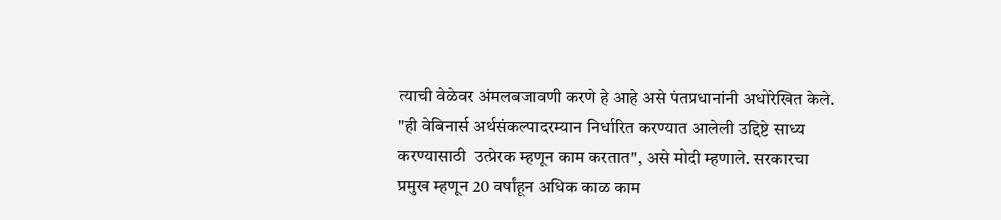त्याची वेळेवर अंमलबजावणी करणे हे आहे असे पंतप्रधानांनी अधोरेखित केले. "ही वेबिनार्स अर्थसंकल्पादरम्यान निर्धारित करण्यात आलेली उद्दिष्टे साध्य करण्यासाठी  उत्प्रेरक म्हणून काम करतात", असे मोदी म्हणाले. सरकारचा प्रमुख म्हणून 20 वर्षांहून अधिक काळ काम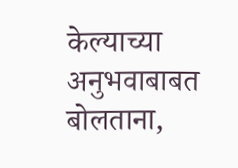केल्याच्या अनुभवाबाबत बोलताना,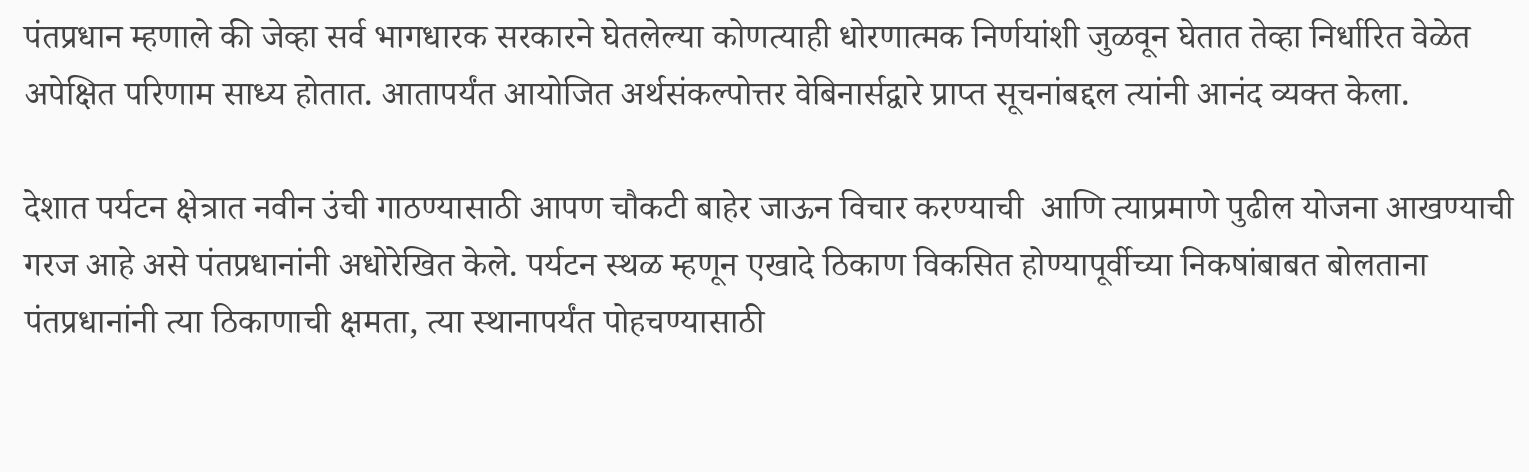पंतप्रधान म्हणाले की जेव्हा सर्व भागधारक सरकारने घेतलेल्या कोणत्याही धोरणात्मक निर्णयांशी जुळवून घेतात तेव्हा निर्धारित वेळेत अपेक्षित परिणाम साध्य होतात. आतापर्यंत आयोजित अर्थसंकल्पोत्तर वेबिनार्सद्वारे प्राप्त सूचनांबद्दल त्यांनी आनंद व्यक्त केला.

देशात पर्यटन क्षेत्रात नवीन उंची गाठण्यासाठी आपण चौकटी बाहेर जाऊन विचार करण्याची  आणि त्याप्रमाणे पुढील योजना आखण्याची  गरज आहे असे पंतप्रधानांनी अधोरेखित केले. पर्यटन स्थळ म्हणून एखादे ठिकाण विकसित होण्यापूर्वीच्या निकषांबाबत बोलताना  पंतप्रधानांनी त्या ठिकाणाची क्षमता, त्या स्थानापर्यंत पोहचण्यासाठी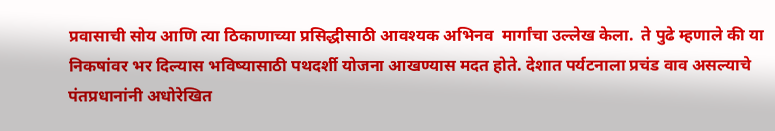प्रवासाची सोय आणि त्या ठिकाणाच्या प्रसिद्धीसाठी आवश्यक अभिनव  मार्गांचा उल्लेख केला.  ते पुढे म्हणाले की या निकषांवर भर दिल्यास भविष्यासाठी पथदर्शी योजना आखण्यास मदत होते. देशात पर्यटनाला प्रचंड वाव असल्याचे पंतप्रधानांनी अधोरेखित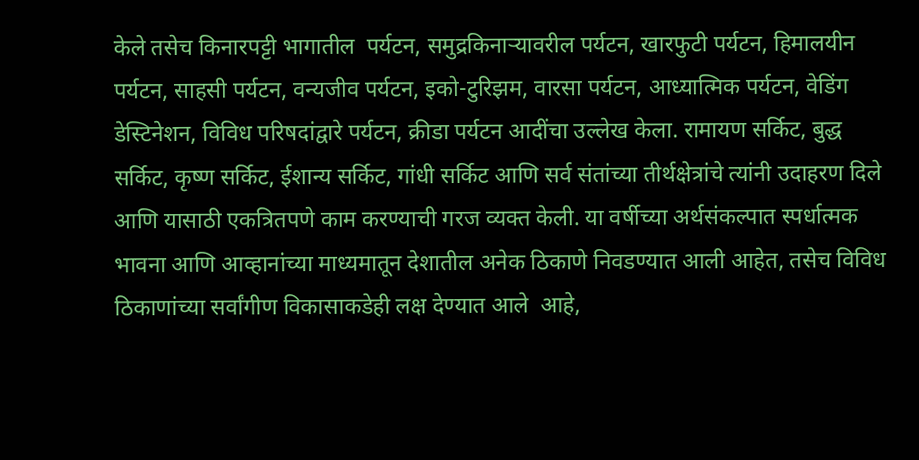केले तसेच किनारपट्टी भागातील  पर्यटन, समुद्रकिनाऱ्यावरील पर्यटन, खारफुटी पर्यटन, हिमालयीन पर्यटन, साहसी पर्यटन, वन्यजीव पर्यटन, इको-टुरिझम, वारसा पर्यटन, आध्यात्मिक पर्यटन, वेडिंग डेस्टिनेशन, विविध परिषदांद्वारे पर्यटन, क्रीडा पर्यटन आदींचा उल्लेख केला. रामायण सर्किट, बुद्ध सर्किट, कृष्ण सर्किट, ईशान्य सर्किट, गांधी सर्किट आणि सर्व संतांच्या तीर्थक्षेत्रांचे त्यांनी उदाहरण दिले आणि यासाठी एकत्रितपणे काम करण्याची गरज व्यक्त केली. या वर्षीच्या अर्थसंकल्पात स्पर्धात्मक भावना आणि आव्हानांच्या माध्यमातून देशातील अनेक ठिकाणे निवडण्यात आली आहेत, तसेच विविध ठिकाणांच्या सर्वांगीण विकासाकडेही लक्ष देण्यात आले  आहे,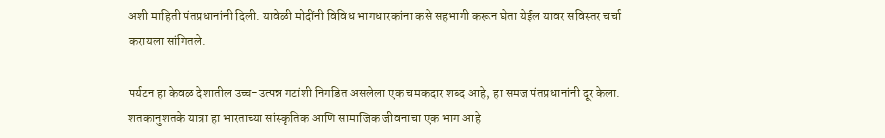अशी माहिती पंतप्रधानांनी दिली. यावेळी मोदींनी विविध भागधारकांना कसे सहभागी करून घेता येईल यावर सविस्तर चर्चा करायला सांगितले.

पर्यटन हा केवळ देशातील उच्च-उत्पन्न गटांशी निगडित असलेला एक चमकदार शब्द आहे, हा समज पंतप्रधानांनी दूर केला.  शतकानुशतके यात्रा हा भारताच्या सांस्कृतिक आणि सामाजिक जीवनाचा एक भाग आहे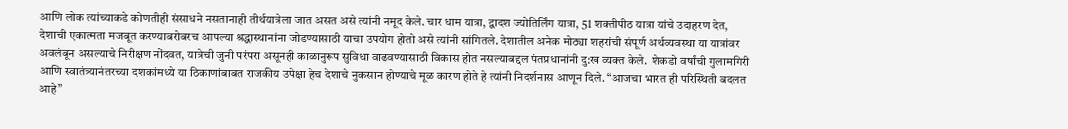आणि लोक त्यांच्याकडे कोणतीही संसाधने नसतानाही तीर्थयात्रेला जात असत असे त्यांनी नमूद केले. चार धाम यात्रा, द्वादश ज्योतिर्लिंग यात्रा, 51 शक्तीपीठ यात्रा यांचे उदाहरण देत, देशाची एकात्मता मजबूत करण्याबरोबरच आपल्या श्रद्धास्थानांना जोडण्यासाठी याचा उपयोग होतो असे त्यांनी सांगितले. देशातील अनेक मोठ्या शहरांची संपूर्ण अर्थव्यवस्था या यात्रांवर अवलंबून असल्याचे निरीक्षण नोंदवत, यात्रेची जुनी परंपरा असूनही काळानुरूप सुविधा वाढवण्यासाठी विकास होत नसल्याबद्दल पंतप्रधानांनी दु:ख व्यक्त केले.  शेकडो वर्षांची गुलामगिरी आणि स्वातंत्र्यानंतरच्या दशकांमध्ये या ठिकाणांबाबत राजकीय उपेक्षा हेच देशाचे नुकसान होण्याचे मूळ कारण होते हे त्यांनी निदर्शनास आणून दिले. “आजचा भारत ही परिस्थिती बदलत आहे”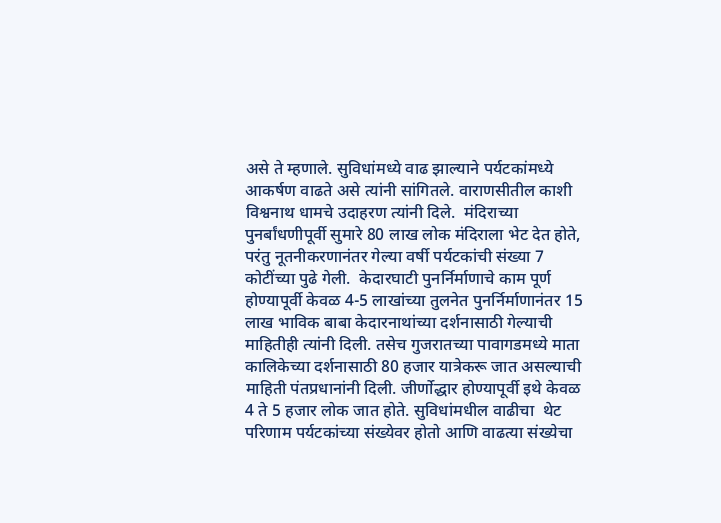असे ते म्हणाले. सुविधांमध्ये वाढ झाल्याने पर्यटकांमध्ये आकर्षण वाढते असे त्यांनी सांगितले. वाराणसीतील काशी विश्वनाथ धामचे उदाहरण त्यांनी दिले.  मंदिराच्या पुनर्बांधणीपूर्वी सुमारे 80 लाख लोक मंदिराला भेट देत होते, परंतु नूतनीकरणानंतर गेल्या वर्षी पर्यटकांची संख्या 7 कोटींच्या पुढे गेली.  केदारघाटी पुनर्निर्माणाचे काम पूर्ण होण्यापूर्वी केवळ 4-5 लाखांच्या तुलनेत पुनर्निर्माणानंतर 15 लाख भाविक बाबा केदारनाथांच्या दर्शनासाठी गेल्याची माहितीही त्यांनी दिली. तसेच गुजरातच्या पावागडमध्ये माता कालिकेच्या दर्शनासाठी 80 हजार यात्रेकरू जात असल्याची माहिती पंतप्रधानांनी दिली. जीर्णोद्धार होण्यापूर्वी इथे केवळ 4 ते 5 हजार लोक जात होते. सुविधांमधील वाढीचा  थेट परिणाम पर्यटकांच्या संख्येवर होतो आणि वाढत्या संख्येचा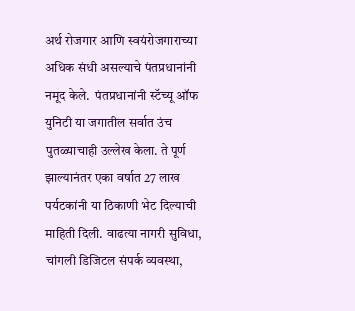अर्थ रोजगार आणि स्वयंरोजगाराच्या अधिक संधी असल्याचे पंतप्रधानांनी नमूद केले.  पंतप्रधानांनी स्टॅच्यू ऑफ युनिटी या जगातील सर्वात उंच पुतळ्याचाही उल्लेख केला. ते पूर्ण झाल्यानंतर एका वर्षात 27 लाख पर्यटकांनी या ठिकाणी भेट दिल्याची माहिती दिली. वाढत्या नागरी सुविधा, चांगली डिजिटल संपर्क व्यवस्था,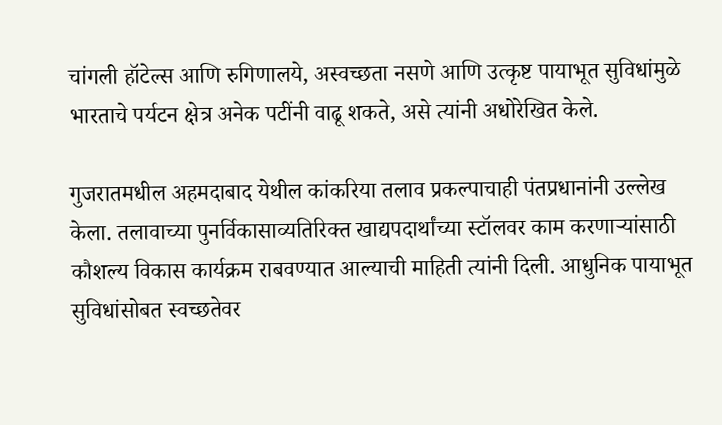चांगली हॉटेल्स आणि रुगिणालये, अस्वच्छता नसणे आणि उत्कृष्ट पायाभूत सुविधांमुळे भारताचे पर्यटन क्षेत्र अनेक पटींनी वाढू शकते, असे त्यांनी अधोरेखित केले.

गुजरातमधील अहमदाबाद येथील कांकरिया तलाव प्रकल्पाचाही पंतप्रधानांनी उल्लेख केला. तलावाच्या पुनर्विकासाव्यतिरिक्त खाद्यपदार्थांच्या स्टॉलवर काम करणाऱ्यांसाठी कौशल्य विकास कार्यक्रम राबवण्यात आल्याची माहिती त्यांनी दिली. आधुनिक पायाभूत सुविधांसोबत स्वच्छतेवर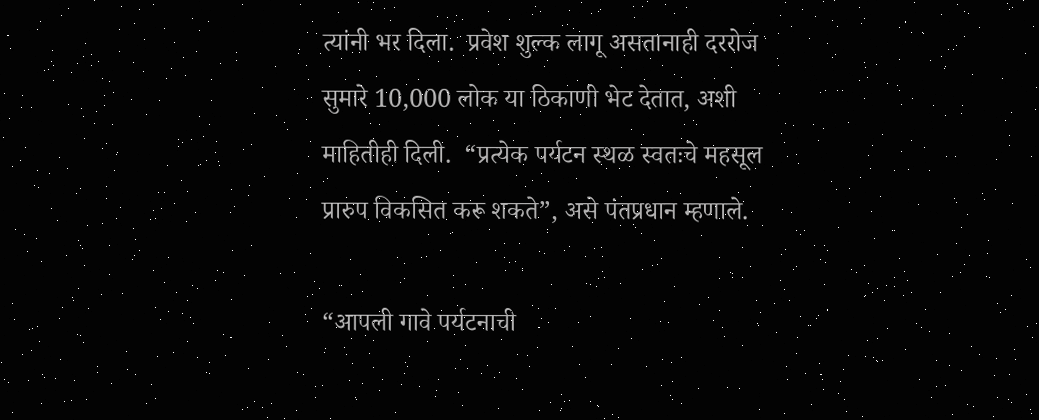त्यांनी भर दिला.  प्रवेश शुल्क लागू असतानाही दररोज सुमारे 10,000 लोक या ठिकाणी भेट देतात, अशी माहितीही दिली.  “प्रत्येक पर्यटन स्थळ स्वतःचे महसूल प्रारुप विकसित करू शकते”, असे पंतप्रधान म्हणाले.

“आपली गावे पर्यटनाची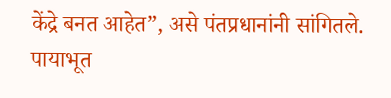केंद्रे बनत आहेत”, असे पंतप्रधानांनी सांगितले. पायाभूत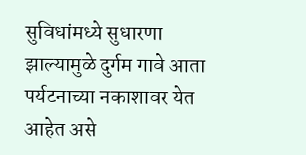सुविधांमध्ये सुधारणा झाल्यामुळे दुर्गम गावे आता पर्यटनाच्या नकाशावर येत आहेत असे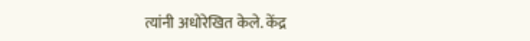त्यांनी अधोरेखित केले. केंद्र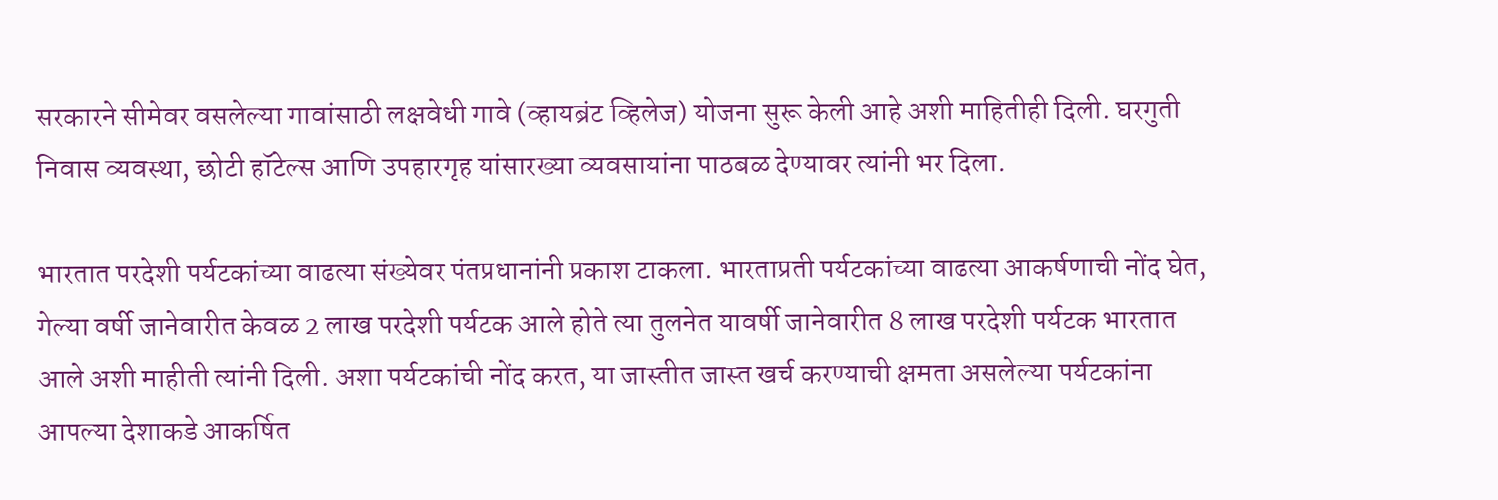सरकारने सीमेवर वसलेल्या गावांसाठी लक्षवेधी गावे (व्हायब्रंट व्हिलेज) योजना सुरू केली आहे अशी माहितीही दिली. घरगुती निवास व्यवस्था, छोटी हॉटेल्स आणि उपहारगृह यांसारख्या व्यवसायांना पाठबळ देण्यावर त्यांनी भर दिला.

भारतात परदेशी पर्यटकांच्या वाढत्या संख्येवर पंतप्रधानांनी प्रकाश टाकला. भारताप्रती पर्यटकांच्या वाढत्या आकर्षणाची नोंद घेत, गेल्या वर्षी जानेवारीत केवळ 2 लाख परदेशी पर्यटक आले होते त्या तुलनेत यावर्षी जानेवारीत 8 लाख परदेशी पर्यटक भारतात आले अशी माहीती त्यांनी दिली. अशा पर्यटकांची नोंद करत, या जास्तीत जास्त खर्च करण्याची क्षमता असलेल्या पर्यटकांना आपल्या देशाकडे आकर्षित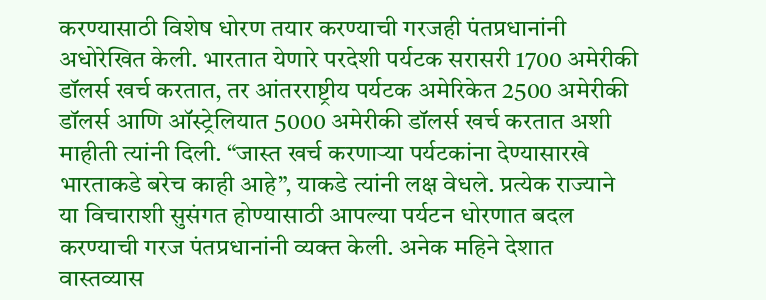करण्यासाठी विशेष धोरण तयार करण्याची गरजही पंतप्रधानांनी अधोरेखित केली. भारतात येणारे परदेशी पर्यटक सरासरी 1700 अमेरीकी डॉलर्स खर्च करतात, तर आंतरराष्ट्रीय पर्यटक अमेरिकेत 2500 अमेरीकी डॉलर्स आणि ऑस्ट्रेलियात 5000 अमेरीकी डॉलर्स खर्च करतात अशी माहीती त्यांनी दिली. “जास्त खर्च करणार्‍या पर्यटकांना देण्यासारखे भारताकडे बरेच काही आहे”, याकडे त्यांनी लक्ष वेधले. प्रत्येक राज्याने या विचाराशी सुसंगत होण्यासाठी आपल्या पर्यटन धोरणात बदल करण्याची गरज पंतप्रधानांनी व्यक्त केली. अनेक महिने देशात वास्तव्यास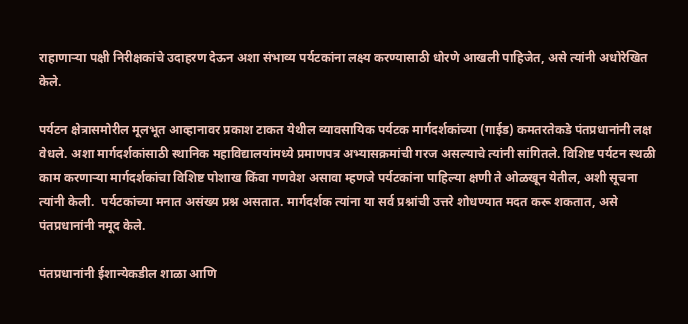राहाणाऱ्या पक्षी निरीक्षकांचे उदाहरण देऊन अशा संभाव्य पर्यटकांना लक्ष्य करण्यासाठी धोरणे आखली पाहिजेत, असे त्यांनी अधोरेखित केले.

पर्यटन क्षेत्रासमोरील मूलभूत आव्हानावर प्रकाश टाकत येथील व्यावसायिक पर्यटक मार्गदर्शकांच्या (गाईड) कमतरतेकडे पंतप्रधानांनी लक्ष वेधले. अशा मार्गदर्शकांसाठी स्थानिक महाविद्यालयांमध्ये प्रमाणपत्र अभ्यासक्रमांची गरज असल्याचे त्यांनी सांगितले. विशिष्ट पर्यटन स्थळी काम करणाऱ्या मार्गदर्शकांचा विशिष्ट पोशाख किंवा गणवेश असावा म्हणजे पर्यटकांना पाहिल्या क्षणी ते ओळखून येतील, अशी सूचना त्यांनी केली.  पर्यटकांच्या मनात असंख्य प्रश्न असतात. मार्गदर्शक त्यांना या सर्व प्रश्नांची उत्तरे शोधण्यात मदत करू शकतात, असे पंतप्रधानांनी नमूद केले.

पंतप्रधानांनी ईशान्येकडील शाळा आणि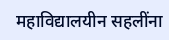महाविद्यालयीन सहलींना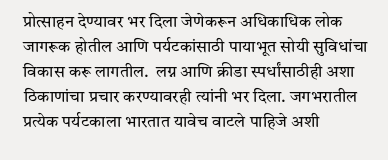प्रोत्साहन देण्यावर भर दिला जेणेकरून अधिकाधिक लोक जागरूक होतील आणि पर्यटकांसाठी पायाभूत सोयी सुविधांचा विकास करू लागतील.  लग्न आणि क्रीडा स्पर्धांसाठीही अशा ठिकाणांचा प्रचार करण्यावरही त्यांनी भर दिला. जगभरातील प्रत्येक पर्यटकाला भारतात यावेच वाटले पाहिजे अशी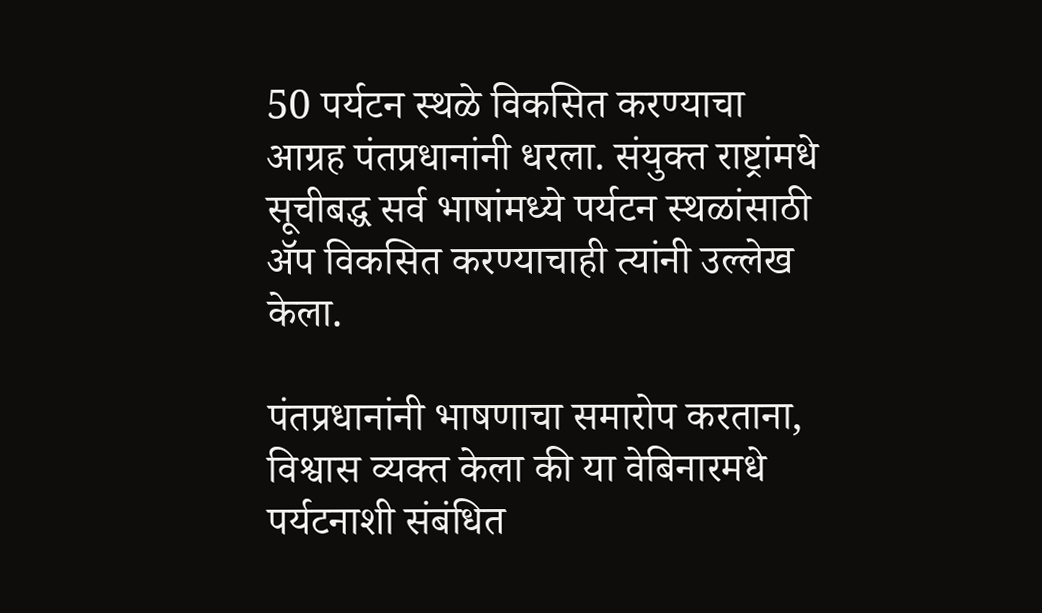50 पर्यटन स्थळे विकसित करण्याचा आग्रह पंतप्रधानांनी धरला. संयुक्त राष्ट्रांमधे  सूचीबद्ध सर्व भाषांमध्ये पर्यटन स्थळांसाठी ॲप विकसित करण्याचाही त्यांनी उल्लेख केला.

पंतप्रधानांनी भाषणाचा समारोप करताना, विश्वास व्यक्त केला की या वेबिनारमधे पर्यटनाशी संबंधित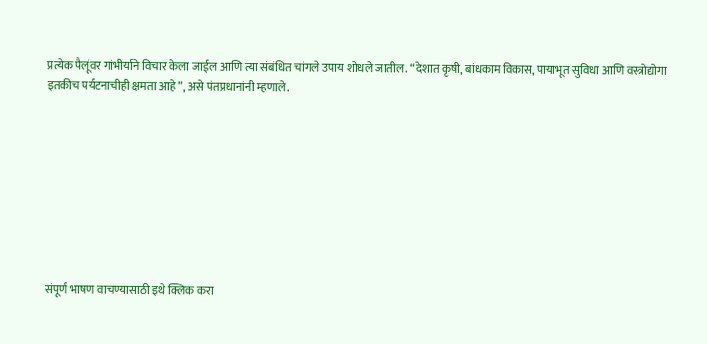प्रत्येक पैलूंवर गांभीर्याने विचार केला जाईल आणि त्या संबंधित चांगले उपाय शोधले जातील. “देशात कृषी, बांधकाम विकास, पायाभूत सुविधा आणि वस्त्रोद्योगा इतकीच पर्यटनाचीही क्षमता आहे”, असे पंतप्रधानांनी म्हणाले.









संपूर्ण भाषण वाचण्यासाठी इथे क्लिक करा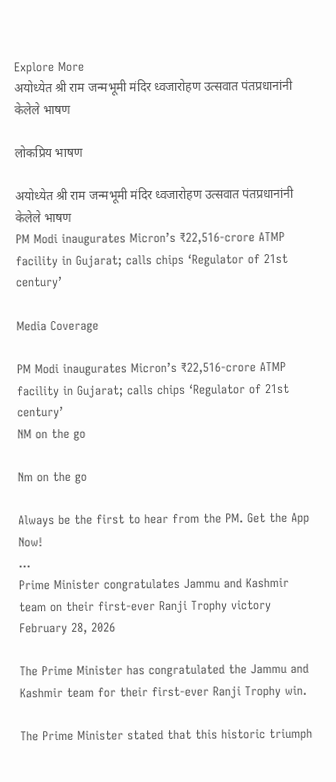Explore More
अयोध्येत श्री राम जन्मभूमी मंदिर ध्वजारोहण उत्सवात पंतप्रधानांनी केलेले भाषण

लोकप्रिय भाषण

अयोध्येत श्री राम जन्मभूमी मंदिर ध्वजारोहण उत्सवात पंतप्रधानांनी केलेले भाषण
PM Modi inaugurates Micron’s ₹22,516-crore ATMP facility in Gujarat; calls chips ‘Regulator of 21st century’

Media Coverage

PM Modi inaugurates Micron’s ₹22,516-crore ATMP facility in Gujarat; calls chips ‘Regulator of 21st century’
NM on the go

Nm on the go

Always be the first to hear from the PM. Get the App Now!
...
Prime Minister congratulates Jammu and Kashmir team on their first-ever Ranji Trophy victory
February 28, 2026

The Prime Minister has congratulated the Jammu and Kashmir team for their first-ever Ranji Trophy win.

The Prime Minister stated that this historic triumph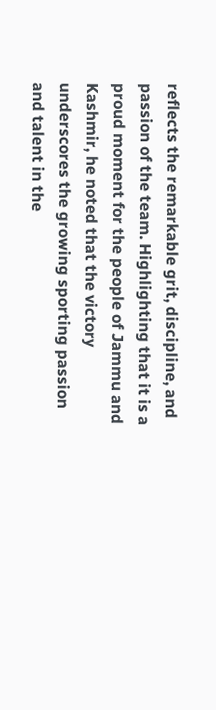reflects the remarkable grit, discipline, and passion of the team. Highlighting that it is a proud moment for the people of Jammu and Kashmir, he noted that the victory underscores the growing sporting passion and talent in the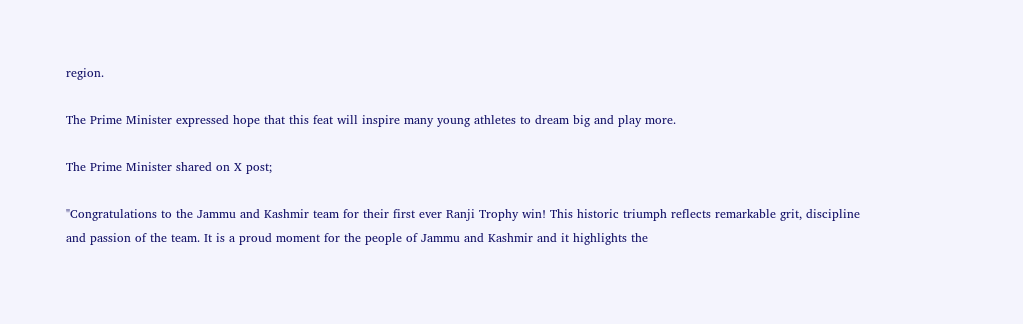region.

The Prime Minister expressed hope that this feat will inspire many young athletes to dream big and play more.

The Prime Minister shared on X post;

"Congratulations to the Jammu and Kashmir team for their first ever Ranji Trophy win! This historic triumph reflects remarkable grit, discipline and passion of the team. It is a proud moment for the people of Jammu and Kashmir and it highlights the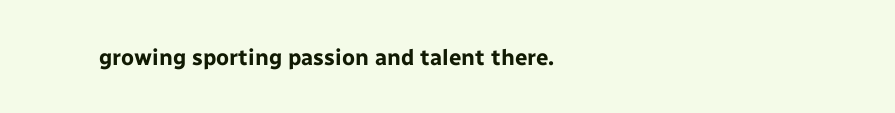growing sporting passion and talent there.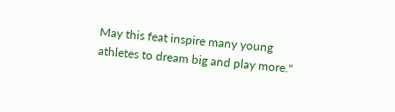May this feat inspire many young athletes to dream big and play more."